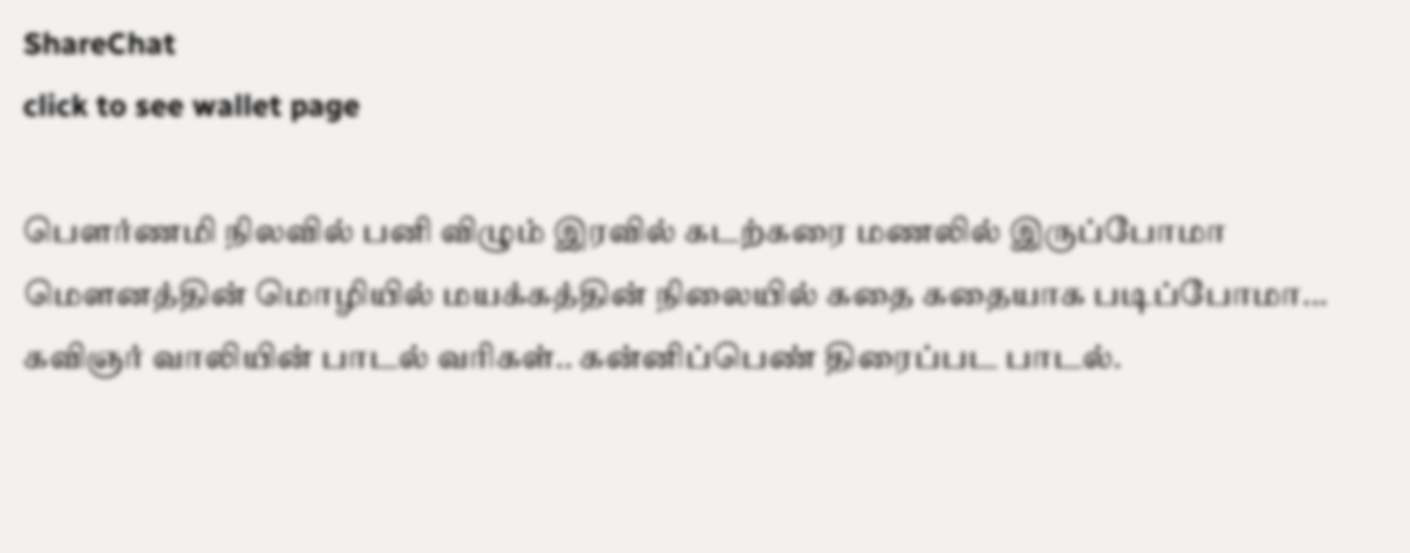ShareChat
click to see wallet page

பௌர்ணமி நிலவில் பனி விழும் இரவில் கடற்கரை மணலில் இருப்போமா மௌனத்தின் மொழியில் மயக்கத்தின் நிலையில் கதை கதையாக படிப்போமா... கவிஞர் வாலியின் பாடல் வரிகள்.. கன்னிப்பெண் திரைப்பட பாடல்.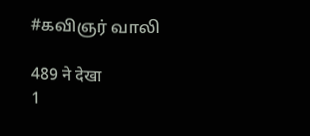#கவிஞர் வாலி

489 ने देखा
1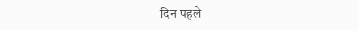दिन पहले